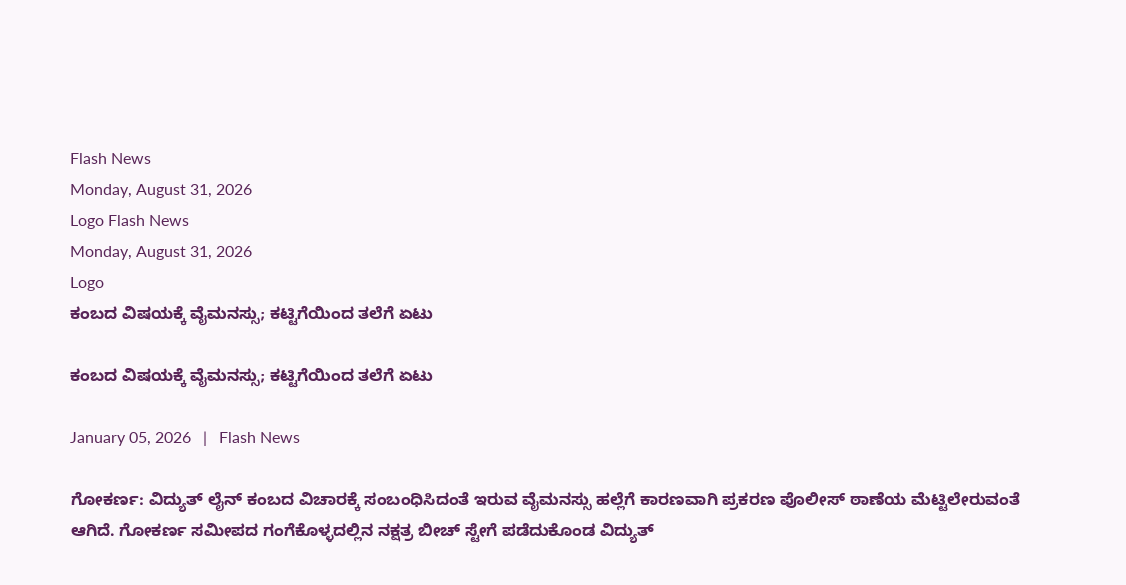Flash News
Monday, August 31, 2026
Logo Flash News
Monday, August 31, 2026
Logo
ಕಂಬದ ವಿಷಯಕ್ಕೆ ವೈಮನಸ್ಸು; ಕಟ್ಟಿಗೆಯಿಂದ ತಲೆಗೆ ಏಟು

ಕಂಬದ ವಿಷಯಕ್ಕೆ ವೈಮನಸ್ಸು; ಕಟ್ಟಿಗೆಯಿಂದ ತಲೆಗೆ ಏಟು

January 05, 2026   |   Flash News

ಗೋಕರ್ಣ: ವಿದ್ಯುತ್ ಲೈನ್ ಕಂಬದ ವಿಚಾರಕ್ಕೆ ಸಂಬಂಧಿಸಿದಂತೆ ಇರುವ ವೈಮನಸ್ಸು ಹಲ್ಲೆಗೆ ಕಾರಣವಾಗಿ ಪ್ರಕರಣ ಪೊಲೀಸ್ ಠಾಣೆಯ ಮೆಟ್ಟಿಲೇರುವಂತೆ ಆಗಿದೆ. ಗೋಕರ್ಣ ಸಮೀಪದ ಗಂಗೆಕೊಳ್ಳದಲ್ಲಿನ ನಕ್ಷತ್ರ ಬೀಚ್ ಸ್ಟೇಗೆ ಪಡೆದುಕೊಂಡ ವಿದ್ಯುತ್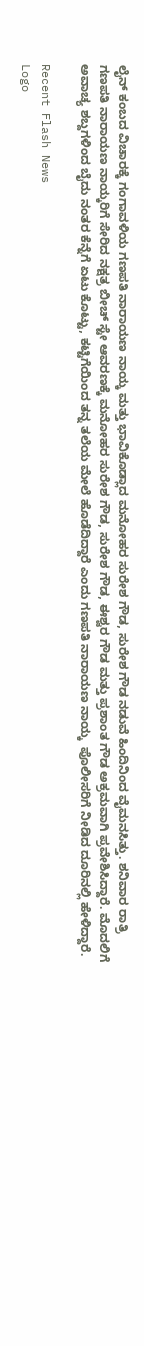ಲೈನ್ ಕಂಬದ ವಿಚಾರಕ್ಕೆ ಗಂಗಾವಳಿಯ ಗಣಪತಿ ನಾರಾಯಣ ನಾಯ್ಕ ಮತ್ತು ಭಾವಿಕೊಡ್ಲಾದ ಮನೋಹರ ಸುರೇಶ ಗೌಡ, ಸುರೇಶ ಗೌಡ ನಡುವೆ ಹಿಂದಿನಿಂದ ವೈಮನಸಿತ್ತು. ಶನಿವಾರ ರಾತ್ರಿ ಗಣಪತಿ ನಾರಾಯಣ ನಾಯ್ಕರಿಗೆ ಸೇರಿದ ನಕ್ಷತ್ರ ಬೀಚ್ ಸ್ಟೇ ಆವರಣಕ್ಕೆ ಮನೋಹರ ಸುರೇಶ ಗೌಡ, ಸುರೇಶ ಗೌಡ, ಈಶ್ವರ ಗೌಡ ಮತ್ತು ಪ್ರಶಾಂತ ಗೌಡ ಅಕ್ರಮವಾಗಿ ಪ್ರವೇಶಿಸಿದ್ದಾರೆ. ಮೊದಲಿಗೆ ಅವಾಚ್ಯ ಶಬ್ದಗಳಿಂದ ಬೈದು ನಂತರ ಕೆನ್ನೆಗೆ ಏಟು ಕೊಟ್ಟು, ಕಟ್ಟಿಗೆಯಿಂದ ತನ್ನ ತಲೆಯ ಮೇಲೆ ಹೊಡೆದಿದ್ದಾರೆ ಎಂದು ಗಣಪತಿ ನಾರಾಯಣ ನಾಯ್ಕ  ಪೊಲೀಸರಿಗೆ ನೀಡಿದ ದೂರಿನಲ್ಲಿ ಹೇಳಿದ್ದಾರೆ.

Recent Flash News
Logo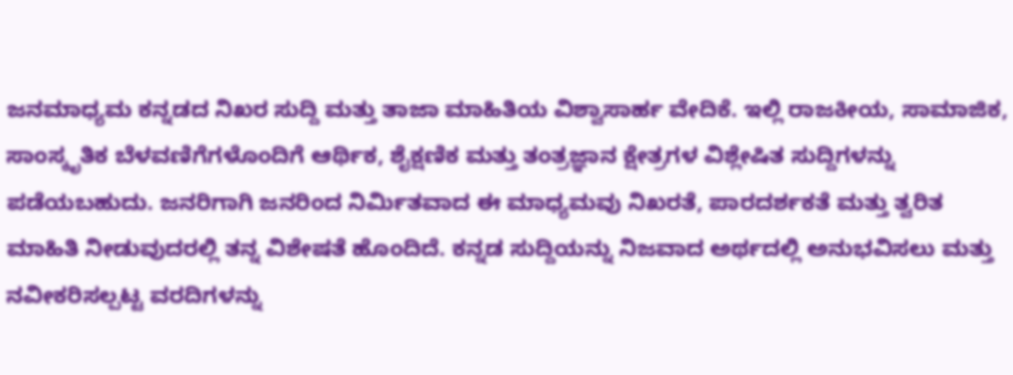ಜನಮಾಧ್ಯಮ ಕನ್ನಡದ ನಿಖರ ಸುದ್ದಿ ಮತ್ತು ತಾಜಾ ಮಾಹಿತಿಯ ವಿಶ್ವಾಸಾರ್ಹ ವೇದಿಕೆ. ಇಲ್ಲಿ ರಾಜಕೀಯ, ಸಾಮಾಜಿಕ, ಸಾಂಸ್ಕೃತಿಕ ಬೆಳವಣಿಗೆಗಳೊಂದಿಗೆ ಆರ್ಥಿಕ, ಶೈಕ್ಷಣಿಕ ಮತ್ತು ತಂತ್ರಜ್ಞಾನ ಕ್ಷೇತ್ರಗಳ ವಿಶ್ಲೇಷಿತ ಸುದ್ದಿಗಳನ್ನು ಪಡೆಯಬಹುದು. ಜನರಿಗಾಗಿ ಜನರಿಂದ ನಿರ್ಮಿತವಾದ ಈ ಮಾಧ್ಯಮವು ನಿಖರತೆ, ಪಾರದರ್ಶಕತೆ ಮತ್ತು ತ್ವರಿತ ಮಾಹಿತಿ ನೀಡುವುದರಲ್ಲಿ ತನ್ನ ವಿಶೇಷತೆ ಹೊಂದಿದೆ. ಕನ್ನಡ ಸುದ್ದಿಯನ್ನು ನಿಜವಾದ ಅರ್ಥದಲ್ಲಿ ಅನುಭವಿಸಲು ಮತ್ತು ನವೀಕರಿಸಲ್ಪಟ್ಟ ವರದಿಗಳನ್ನು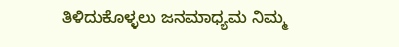ತಿಳಿದುಕೊಳ್ಳಲು ಜನಮಾಧ್ಯಮ ನಿಮ್ಮ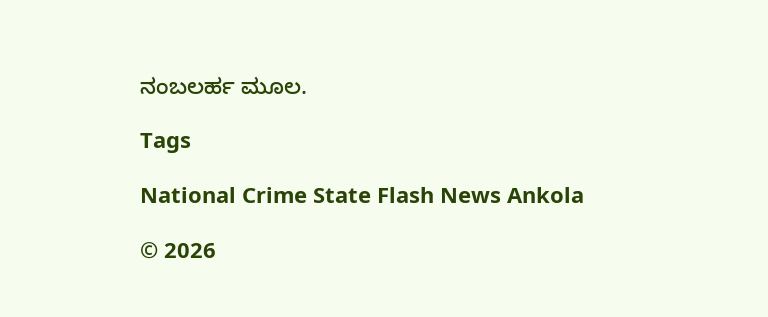ನಂಬಲರ್ಹ ಮೂಲ.

Tags

National Crime State Flash News Ankola

© 2026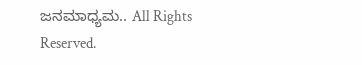ಜನಮಾಧ್ಯಮ.. All Rights Reserved.